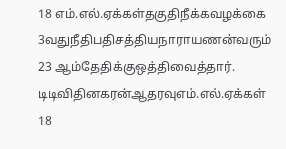18 எம்.எல்.ஏக்கள்தகுதிநீக்கவழக்கை 3வதுநீதிபதிசத்தியநாராயணன்வரும் 23 ஆம்தேதிக்குஒத்திவைத்தார். டிடிவிதினகரன்ஆதரவுஎம்.எல்.ஏக்கள் 18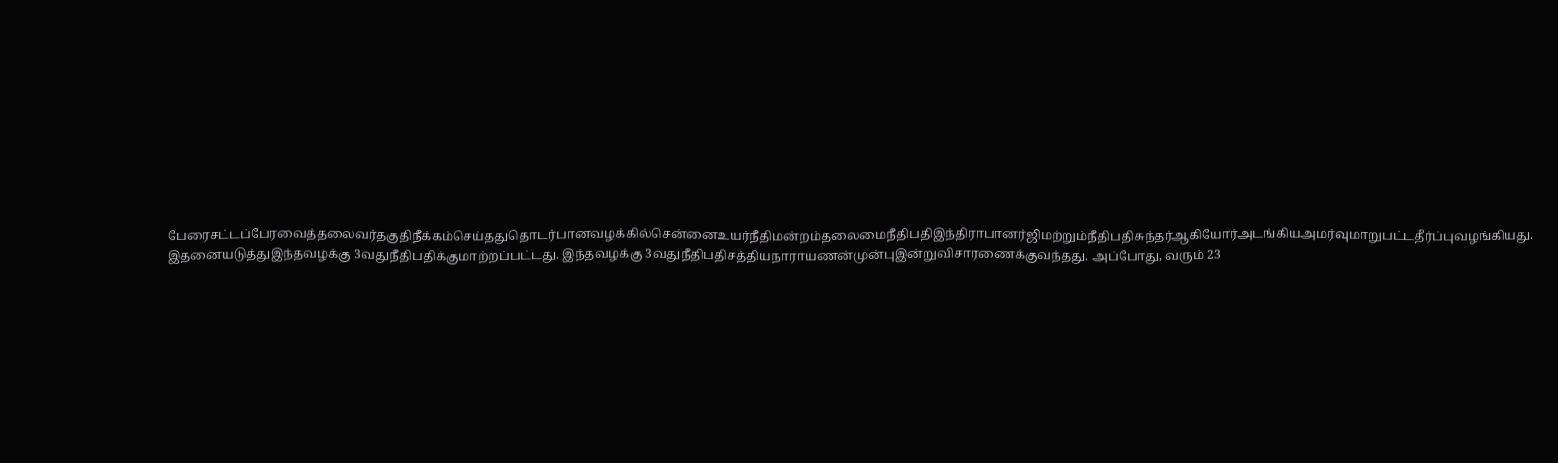பேரைசட்டப்பேரவைத்தலைவர்தகுதிநீக்கம்செய்ததுதொடர்பானவழக்கில்சென்னைஉயர்நீதிமன்றம்தலைமைநீதிபதிஇந்திராபானர்ஜிமற்றும்நீதிபதிசுந்தர்ஆகியோர்அடங்கியஅமர்வுமாறுபட்டதீர்ப்புவழங்கியது. இதனையடுத்துஇந்தவழக்கு 3வதுநீதிபதிக்குமாற்றப்பட்டது. இந்தவழக்கு 3வதுநீதிபதிசத்தியநாராயணன்முன்புஇன்றுவிசாரணைக்குவந்தது. அப்போது, வரும் 23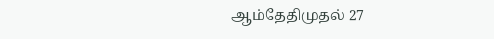ஆம்தேதிமுதல் 27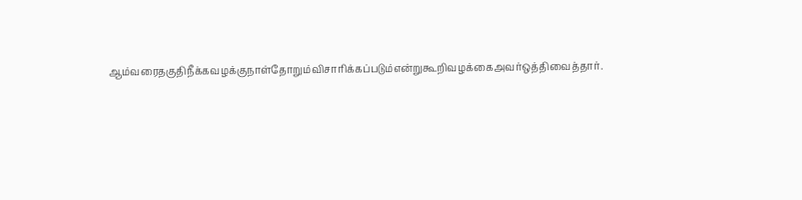ஆம்வரைதகுதிநீக்கவழக்குநாள்தோறும்விசாரிக்கப்படும்என்றுகூறிவழக்கைஅவர்ஒத்திவைத்தார்.